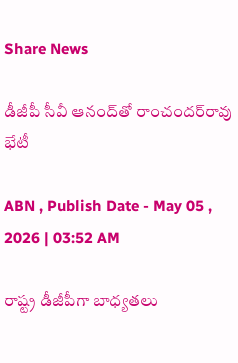Share News

డీజీపీ సీవీ ఆనంద్‌తో రాంచందర్‌రావు భేటీ

ABN , Publish Date - May 05 , 2026 | 03:52 AM

రాష్ట్ర డీజీపీగా బాధ్యతలు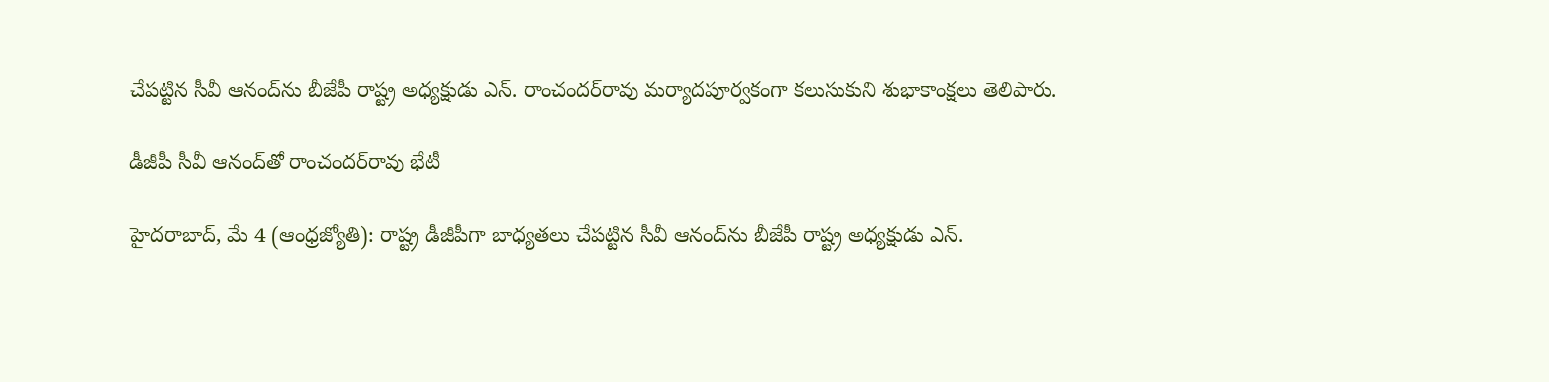చేపట్టిన సీవీ ఆనంద్‌ను బీజేపీ రాష్ట్ర అధ్యక్షుడు ఎన్‌. రాంచందర్‌రావు మర్యాదపూర్వకంగా కలుసుకుని శుభాకాంక్షలు తెలిపారు.

డీజీపీ సీవీ ఆనంద్‌తో రాంచందర్‌రావు భేటీ

హైదరాబాద్‌, మే 4 (ఆంధ్రజ్యోతి): రాష్ట్ర డీజీపీగా బాధ్యతలు చేపట్టిన సీవీ ఆనంద్‌ను బీజేపీ రాష్ట్ర అధ్యక్షుడు ఎన్‌.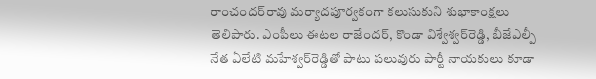రాంచందర్‌రావు మర్యాదపూర్వకంగా కలుసుకుని శుభాకాంక్షలు తెలిపారు. ఎంపీలు ఈటల రాజేందర్‌, కొండా విశ్వేశ్వర్‌రెడ్డి, బీజేఎల్పీ నేత ఏలేటి మహేశ్వర్‌రెడ్డితో పాటు పలువురు పార్టీ నాయకులు కూడా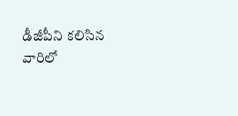డీజీపీని కలిసిన వారిలో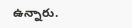ఉన్నారు.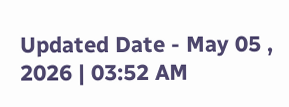Updated Date - May 05 , 2026 | 03:52 AM